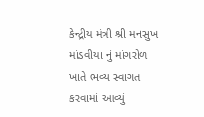કેન્દ્રીય મંત્રી શ્રી મનસુખ માંડવીયા નું માંગરોળ ખાતે ભવ્ય સ્વાગત કરવામાં આવ્યું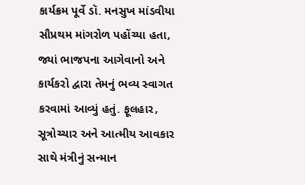કાર્યક્રમ પૂર્વે ડૉ. મનસુખ માંડવીયા સૌપ્રથમ માંગરોળ પહોંચ્યા હતા, જ્યાં ભાજપના આગેવાનો અને કાર્યકરો દ્વારા તેમનું ભવ્ય સ્વાગત કરવામાં આવ્યું હતું. ફૂલહાર, સૂત્રોચ્ચાર અને આત્મીય આવકાર સાથે મંત્રીનું સન્માન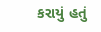કરાયું હતું